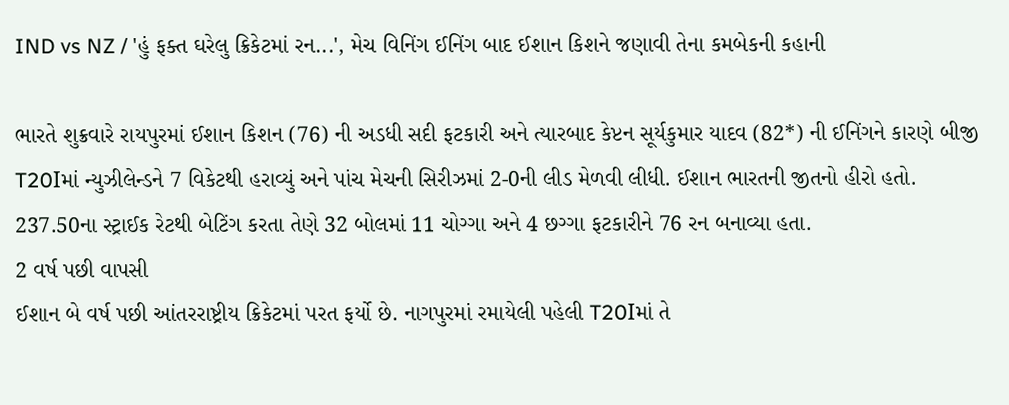IND vs NZ / 'હું ફક્ત ઘરેલુ ક્રિકેટમાં રન...', મેચ વિનિંગ ઈનિંગ બાદ ઈશાન કિશને જણાવી તેના કમબેકની કહાની

ભારતે શુક્રવારે રાયપુરમાં ઈશાન કિશન (76) ની અડધી સદી ફટકારી અને ત્યારબાદ કેપ્ટન સૂર્યકુમાર યાદવ (82*) ની ઈનિંગને કારણે બીજી T20Iમાં ન્યુઝીલેન્ડને 7 વિકેટથી હરાવ્યું અને પાંચ મેચની સિરીઝમાં 2-0ની લીડ મેળવી લીધી. ઈશાન ભારતની જીતનો હીરો હતો. 237.50ના સ્ટ્રાઈક રેટથી બેટિંગ કરતા તેણે 32 બોલમાં 11 ચોગ્ગા અને 4 છગ્ગા ફટકારીને 76 રન બનાવ્યા હતા.
2 વર્ષ પછી વાપસી
ઈશાન બે વર્ષ પછી આંતરરાષ્ટ્રીય ક્રિકેટમાં પરત ફર્યો છે. નાગપુરમાં રમાયેલી પહેલી T20Iમાં તે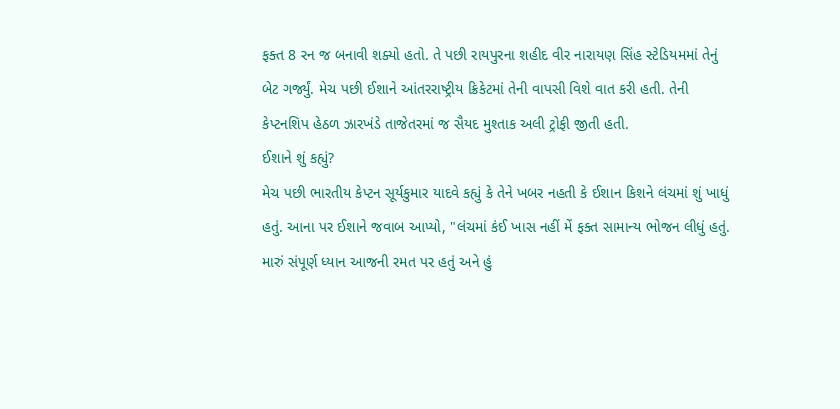ફક્ત 8 રન જ બનાવી શક્યો હતો. તે પછી રાયપુરના શહીદ વીર નારાયણ સિંહ સ્ટેડિયમમાં તેનું બેટ ગર્જ્યું. મેચ પછી ઈશાને આંતરરાષ્ટ્રીય ક્રિકેટમાં તેની વાપસી વિશે વાત કરી હતી. તેની કેપ્ટનશિપ હેઠળ ઝારખંડે તાજેતરમાં જ સૈયદ મુશ્તાક અલી ટ્રોફી જીતી હતી.
ઈશાને શું કહ્યું?
મેચ પછી ભારતીય કેપ્ટન સૂર્યકુમાર યાદવે કહ્યું કે તેને ખબર નહતી કે ઈશાન કિશને લંચમાં શું ખાધું હતું. આના પર ઈશાને જવાબ આપ્યો, "લંચમાં કંઈ ખાસ નહીં મેં ફક્ત સામાન્ય ભોજન લીધું હતું. મારું સંપૂર્ણ ધ્યાન આજની રમત પર હતું અને હું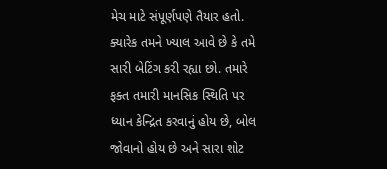મેચ માટે સંપૂર્ણપણે તૈયાર હતો. ક્યારેક તમને ખ્યાલ આવે છે કે તમે સારી બેટિંગ કરી રહ્યા છો. તમારે ફક્ત તમારી માનસિક સ્થિતિ પર ધ્યાન કેન્દ્રિત કરવાનું હોય છે, બોલ જોવાનો હોય છે અને સારા શોટ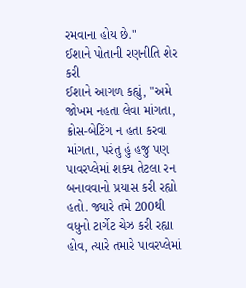રમવાના હોય છે."
ઈશાને પોતાની રણનીતિ શેર કરી
ઈશાને આગળ કહ્યું, "અમે જોખમ નહતા લેવા માંગતા, ક્રોસ-બેટિંગ ન હતા કરવા માંગતા, પરંતુ હું હજુ પણ પાવરપ્લેમાં શક્ય તેટલા રન બનાવવાનો પ્રયાસ કરી રહ્યો હતો. જ્યારે તમે 200થી વધુનો ટાર્ગેટ ચેઝ કરી રહ્યા હોવ, ત્યારે તમારે પાવરપ્લેમાં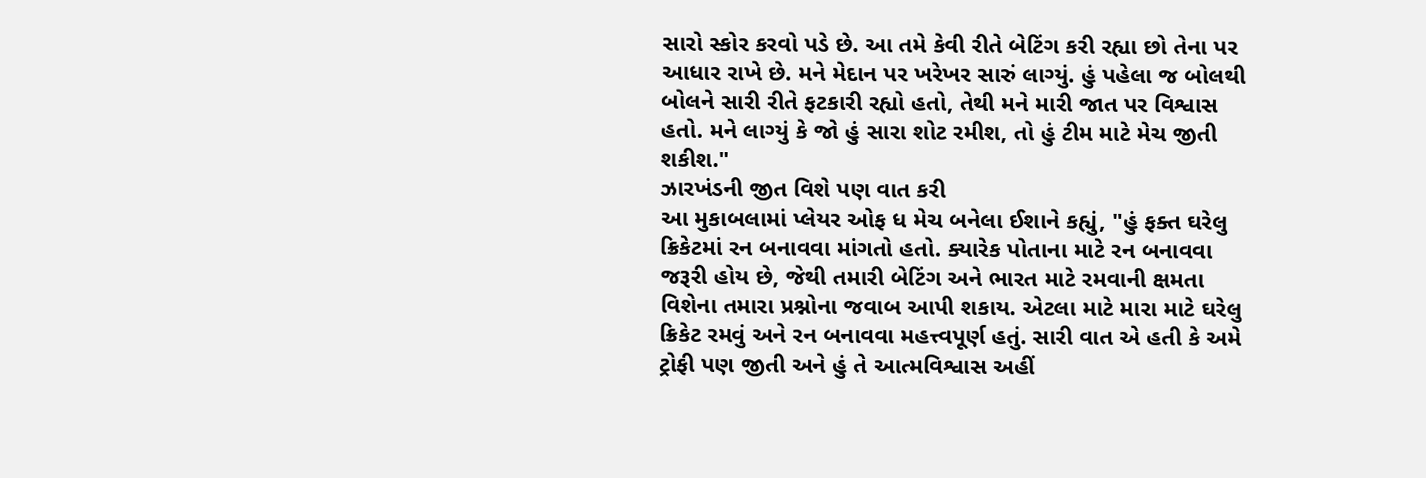સારો સ્કોર કરવો પડે છે. આ તમે કેવી રીતે બેટિંગ કરી રહ્યા છો તેના પર આધાર રાખે છે. મને મેદાન પર ખરેખર સારું લાગ્યું. હું પહેલા જ બોલથી બોલને સારી રીતે ફટકારી રહ્યો હતો, તેથી મને મારી જાત પર વિશ્વાસ હતો. મને લાગ્યું કે જો હું સારા શોટ રમીશ, તો હું ટીમ માટે મેચ જીતી શકીશ."
ઝારખંડની જીત વિશે પણ વાત કરી
આ મુકાબલામાં પ્લેયર ઓફ ધ મેચ બનેલા ઈશાને કહ્યું, "હું ફક્ત ઘરેલુ ક્રિકેટમાં રન બનાવવા માંગતો હતો. ક્યારેક પોતાના માટે રન બનાવવા જરૂરી હોય છે, જેથી તમારી બેટિંગ અને ભારત માટે રમવાની ક્ષમતા વિશેના તમારા પ્રશ્નોના જવાબ આપી શકાય. એટલા માટે મારા માટે ઘરેલુ ક્રિકેટ રમવું અને રન બનાવવા મહત્ત્વપૂર્ણ હતું. સારી વાત એ હતી કે અમે ટ્રોફી પણ જીતી અને હું તે આત્મવિશ્વાસ અહીં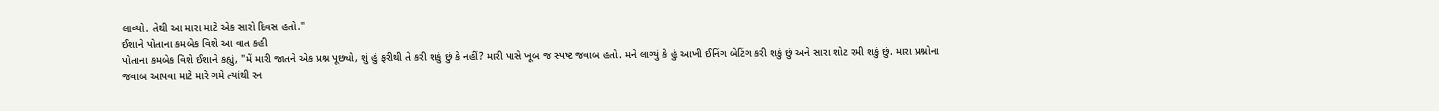લાવ્યો. તેથી આ મારા માટે એક સારો દિવસ હતો."
ઈશાને પોતાના કમબેક વિશે આ વાત કહી
પોતાના કમબેક વિશે ઈશાને કહ્યું, "મેં મારી જાતને એક પ્રશ્ન પૂછ્યો, શું હું ફરીથી તે કરી શકું છું કે નહીં? મારી પાસે ખૂબ જ સ્પષ્ટ જવાબ હતો. મને લાગ્યું કે હું આખી ઈનિંગ બેટિંગ કરી શકું છું અને સારા શોટ રમી શકું છું. મારા પ્રશ્નોના જવાબ આપવા માટે મારે ગમે ત્યાંથી રન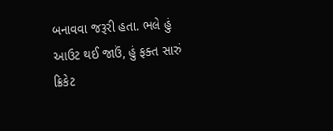બનાવવા જરૂરી હતા. ભલે હું આઉટ થઈ જાઉં, હું ફક્ત સારું ક્રિકેટ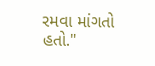રમવા માંગતો હતો."